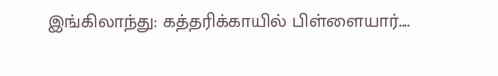இங்கிலாந்து: கத்தரிக்காயில் பிள்ளையார்....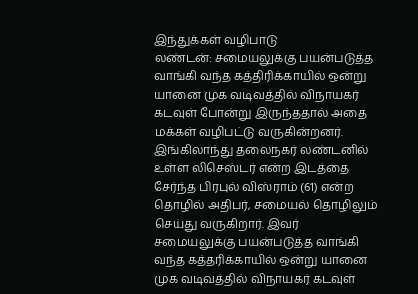இந்துக்கள் வழிபாடு
லண்டன்: சமையலுக்கு பயன்படுத்த வாங்கி வந்த கத்திரிக்காயில் ஒன்று யானை முக வடிவத்தில் விநாயகர் கடவுள் போன்று இருந்ததால் அதை மக்கள் வழிபட்டு வருகின்றனர்.
இங்கிலாந்து தலைநகர் லண்டனில் உள்ள லிசெஸ்டர் என்ற இடத்தை சேர்ந்த பிரபுல் விஸ்ராம் (61) என்ற தொழில் அதிபர், சமையல் தொழிலும் செய்து வருகிறார். இவர் சமையலுக்கு பயன்படுத்த வாங்கி வந்த கத்தரிக்காயில் ஒன்று யானை முக வடிவத்தில் விநாயகர் கடவுள்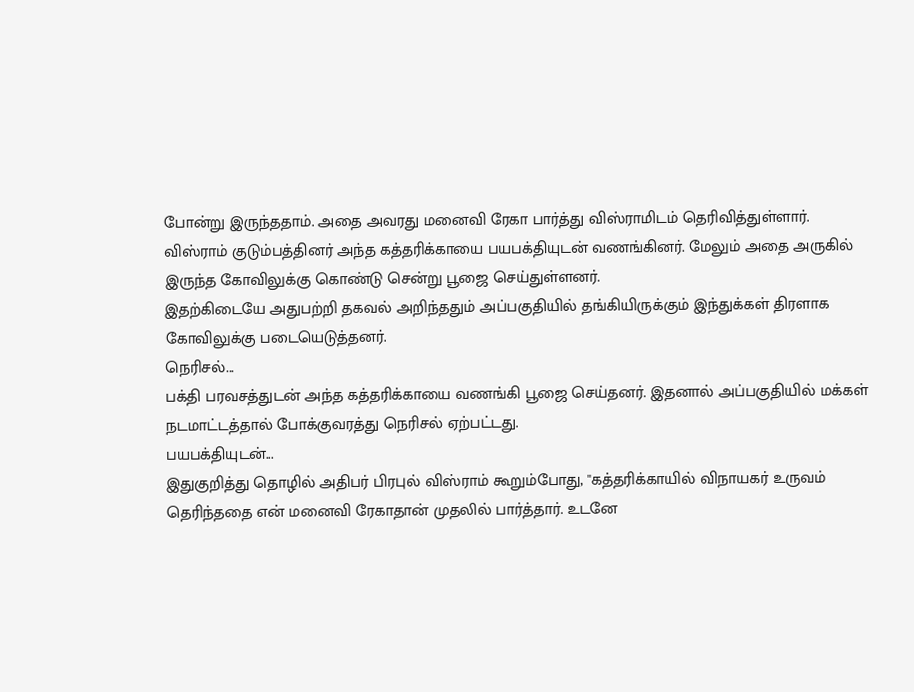போன்று இருந்ததாம். அதை அவரது மனைவி ரேகா பார்த்து விஸ்ராமிடம் தெரிவித்துள்ளார்.
விஸ்ராம் குடும்பத்தினர் அந்த கத்தரிக்காயை பயபக்தியுடன் வணங்கினர். மேலும் அதை அருகில் இருந்த கோவிலுக்கு கொண்டு சென்று பூஜை செய்துள்ளனர்.
இதற்கிடையே அதுபற்றி தகவல் அறிந்ததும் அப்பகுதியில் தங்கியிருக்கும் இந்துக்கள் திரளாக கோவிலுக்கு படையெடுத்தனர்.
நெரிசல்...
பக்தி பரவசத்துடன் அந்த கத்தரிக்காயை வணங்கி பூஜை செய்தனர். இதனால் அப்பகுதியில் மக்கள் நடமாட்டத்தால் போக்குவரத்து நெரிசல் ஏற்பட்டது.
பயபக்தியுடன்...
இதுகுறித்து தொழில் அதிபர் பிரபுல் விஸ்ராம் கூறும்போது, ''கத்தரிக்காயில் விநாயகர் உருவம் தெரிந்ததை என் மனைவி ரேகாதான் முதலில் பார்த்தார். உடனே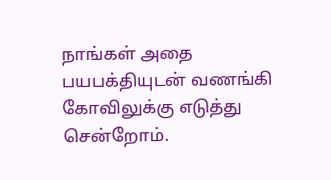நாங்கள் அதை பயபக்தியுடன் வணங்கி கோவிலுக்கு எடுத்து சென்றோம்.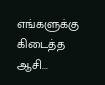எங்களுக்கு கிடைத்த ஆசி...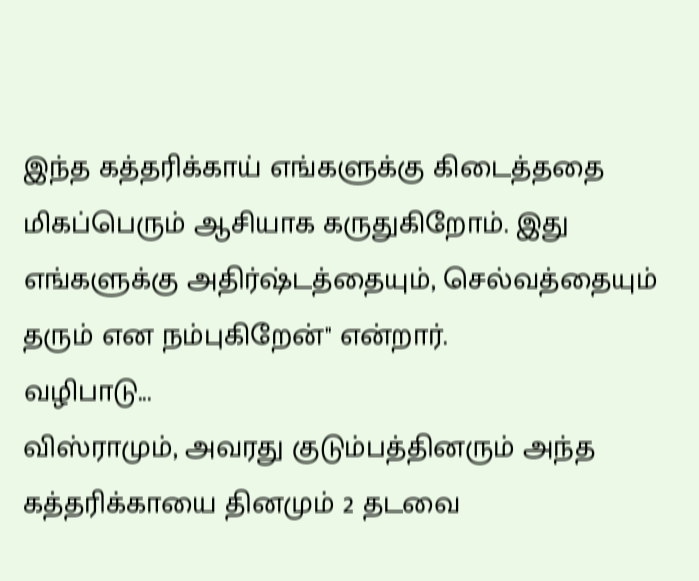இந்த கத்தரிக்காய் எங்களுக்கு கிடைத்ததை மிகப்பெரும் ஆசியாக கருதுகிறோம். இது எங்களுக்கு அதிர்ஷ்டத்தையும், செல்வத்தையும் தரும் என நம்புகிறேன்'' என்றார்.
வழிபாடு...
விஸ்ராமும், அவரது குடும்பத்தினரும் அந்த கத்தரிக்காயை தினமும் 2 தடவை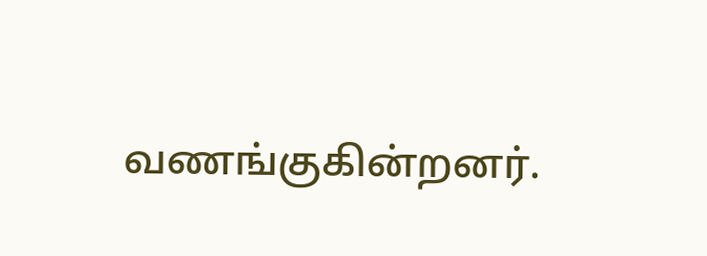வணங்குகின்றனர்.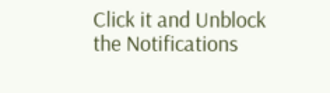Click it and Unblock the Notifications